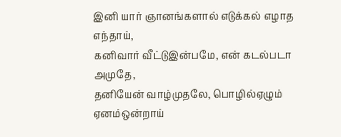இனி யார் ஞானங்களால் எடுக்கல் எழாத எந்தாய்,
கனிவார் வீட்டுஇன்பமே, என் கடல்படா அமுதே,
தனியேன் வாழ்முதலே, பொழில்ஏழும் ஏனம்ஒன்றாய்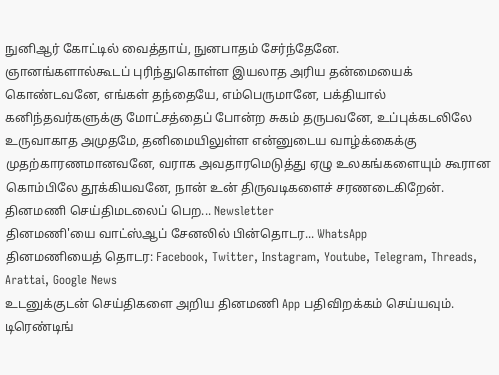நுனிஆர் கோட்டில் வைத்தாய், நுனபாதம் சேர்ந்தேனே.
ஞானங்களால்கூடப் புரிந்துகொள்ள இயலாத அரிய தன்மையைக் கொண்டவனே, எங்கள் தந்தையே, எம்பெருமானே, பக்தியால் கனிந்தவர்களுக்கு மோட்சத்தைப் போன்ற சுகம் தருபவனே, உப்புக்கடலிலே உருவாகாத அமுதமே, தனிமையிலுள்ள என்னுடைய வாழ்க்கைக்கு முதற்காரணமானவனே, வராக அவதாரமெடுத்து ஏழு உலகங்களையும் கூரான கொம்பிலே தூக்கியவனே, நான் உன் திருவடிகளைச் சரணடைகிறேன்.
தினமணி செய்திமடலைப் பெற... Newsletter
தினமணி'யை வாட்ஸ்ஆப் சேனலில் பின்தொடர... WhatsApp
தினமணியைத் தொடர: Facebook, Twitter, Instagram, Youtube, Telegram, Threads, Arattai, Google News
உடனுக்குடன் செய்திகளை அறிய தினமணி App பதிவிறக்கம் செய்யவும்.
டிரெண்டிங்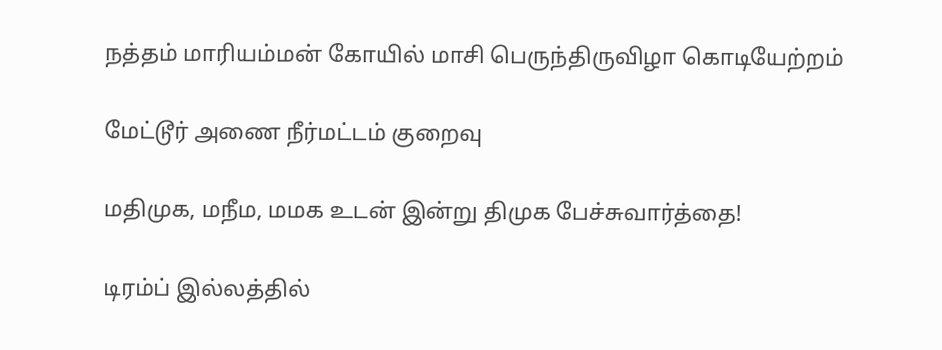நத்தம் மாரியம்மன் கோயில் மாசி பெருந்திருவிழா கொடியேற்றம்

மேட்டூர் அணை நீர்மட்டம் குறைவு

மதிமுக, மநீம, மமக உடன் இன்று திமுக பேச்சுவார்த்தை!

டிரம்ப் இல்லத்தில்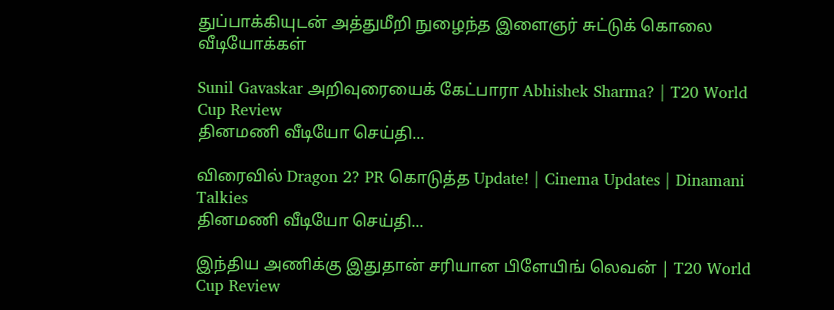துப்பாக்கியுடன் அத்துமீறி நுழைந்த இளைஞர் சுட்டுக் கொலை
வீடியோக்கள்

Sunil Gavaskar அறிவுரையைக் கேட்பாரா Abhishek Sharma? | T20 World Cup Review
தினமணி வீடியோ செய்தி...

விரைவில் Dragon 2? PR கொடுத்த Update! | Cinema Updates | Dinamani Talkies
தினமணி வீடியோ செய்தி...

இந்திய அணிக்கு இதுதான் சரியான பிளேயிங் லெவன் | T20 World Cup Review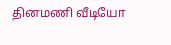தினமணி வீடியோ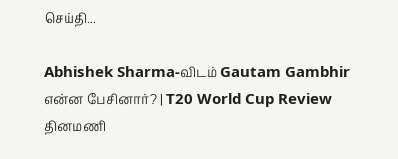செய்தி...

Abhishek Sharma-விடம் Gautam Gambhir என்ன பேசினார்? | T20 World Cup Review
தினமணி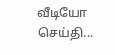வீடியோ செய்தி...